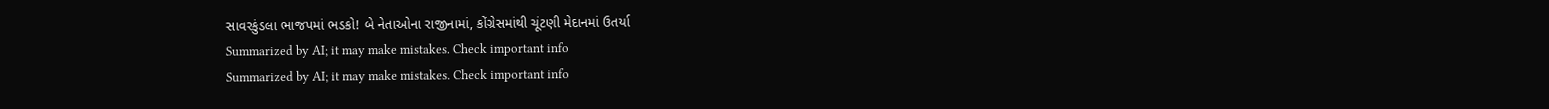સાવરકુંડલા ભાજપમાં ભડકો! બે નેતાઓના રાજીનામાં, કોંગ્રેસમાંથી ચૂંટણી મેદાનમાં ઉતર્યા
Summarized by AI; it may make mistakes. Check important info
Summarized by AI; it may make mistakes. Check important info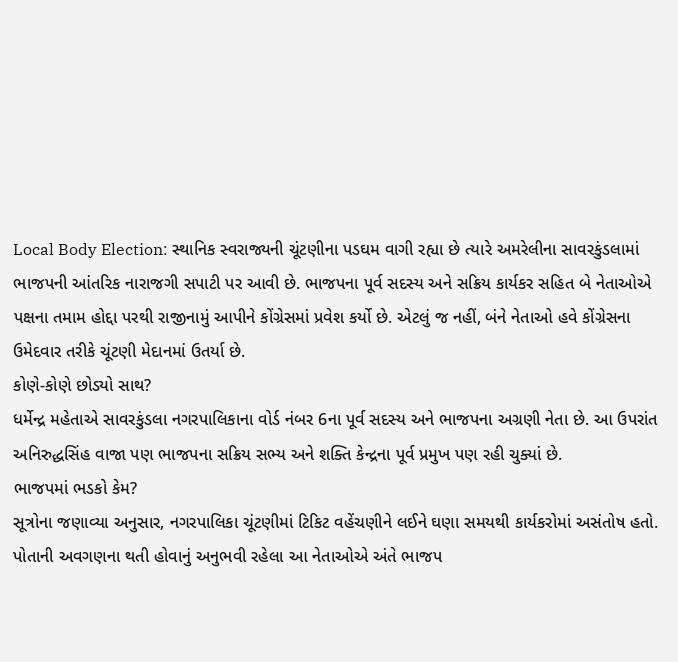Local Body Election: સ્થાનિક સ્વરાજ્યની ચૂંટણીના પડઘમ વાગી રહ્યા છે ત્યારે અમરેલીના સાવરકુંડલામાં ભાજપની આંતરિક નારાજગી સપાટી પર આવી છે. ભાજપના પૂર્વ સદસ્ય અને સક્રિય કાર્યકર સહિત બે નેતાઓએ પક્ષના તમામ હોદ્દા પરથી રાજીનામું આપીને કોંગ્રેસમાં પ્રવેશ કર્યો છે. એટલું જ નહીં, બંને નેતાઓ હવે કોંગ્રેસના ઉમેદવાર તરીકે ચૂંટણી મેદાનમાં ઉતર્યા છે.
કોણે-કોણે છોડ્યો સાથ?
ધર્મેન્દ્ર મહેતાએ સાવરકુંડલા નગરપાલિકાના વોર્ડ નંબર 6ના પૂર્વ સદસ્ય અને ભાજપના અગ્રણી નેતા છે. આ ઉપરાંત અનિરુદ્ધસિંહ વાજા પણ ભાજપના સક્રિય સભ્ય અને શક્તિ કેન્દ્રના પૂર્વ પ્રમુખ પણ રહી ચુક્યાં છે.
ભાજપમાં ભડકો કેમ?
સૂત્રોના જણાવ્યા અનુસાર, નગરપાલિકા ચૂંટણીમાં ટિકિટ વહેંચણીને લઈને ઘણા સમયથી કાર્યકરોમાં અસંતોષ હતો. પોતાની અવગણના થતી હોવાનું અનુભવી રહેલા આ નેતાઓએ અંતે ભાજપ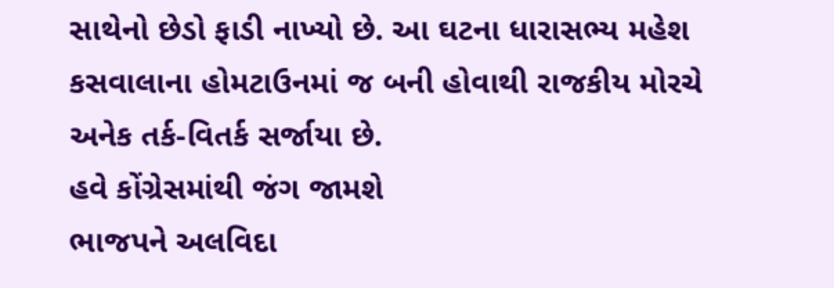સાથેનો છેડો ફાડી નાખ્યો છે. આ ઘટના ધારાસભ્ય મહેશ કસવાલાના હોમટાઉનમાં જ બની હોવાથી રાજકીય મોરચે અનેક તર્ક-વિતર્ક સર્જાયા છે.
હવે કોંગ્રેસમાંથી જંગ જામશે
ભાજપને અલવિદા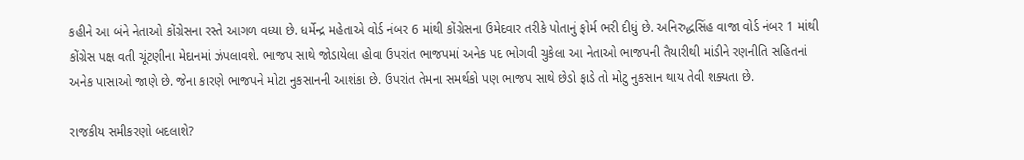કહીને આ બંને નેતાઓ કોંગ્રેસના રસ્તે આગળ વધ્યા છે. ધર્મેન્દ્ર મહેતાએ વોર્ડ નંબર 6 માંથી કોંગ્રેસના ઉમેદવાર તરીકે પોતાનું ફોર્મ ભરી દીધું છે. અનિરુદ્ધસિંહ વાજા વોર્ડ નંબર 1 માંથી કોંગ્રેસ પક્ષ વતી ચૂંટણીના મેદાનમાં ઝંપલાવશે. ભાજપ સાથે જોડાયેલા હોવા ઉપરાંત ભાજપમાં અનેક પદ ભોગવી ચુકેલા આ નેતાઓ ભાજપની તૈયારીથી માંડીને રણનીતિ સહિતનાં અનેક પાસાઓ જાણે છે. જેના કારણે ભાજપને મોટા નુકસાનની આશંકા છે. ઉપરાંત તેમના સમર્થકો પણ ભાજપ સાથે છેડો ફાડે તો મોટુ નુકસાન થાય તેવી શક્યતા છે.

રાજકીય સમીકરણો બદલાશે?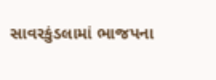સાવરકુંડલામાં ભાજપના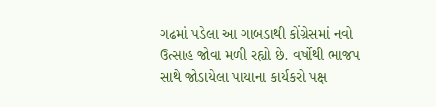ગઢમાં પડેલા આ ગાબડાથી કોંગ્રેસમાં નવો ઉત્સાહ જોવા મળી રહ્યો છે. વર્ષોથી ભાજપ સાથે જોડાયેલા પાયાના કાર્યકરો પક્ષ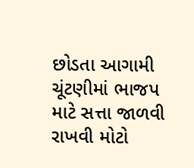છોડતા આગામી ચૂંટણીમાં ભાજપ માટે સત્તા જાળવી રાખવી મોટો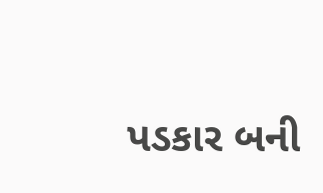પડકાર બની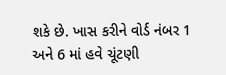શકે છે. ખાસ કરીને વોર્ડ નંબર 1 અને 6 માં હવે ચૂંટણી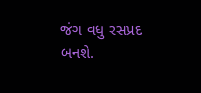જંગ વધુ રસપ્રદ બનશે.